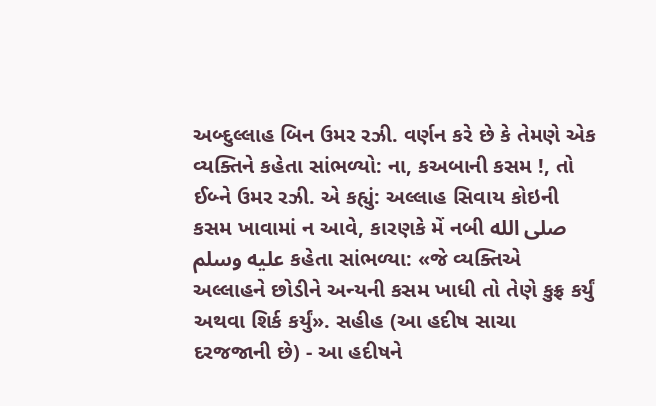અબ્દુલ્લાહ બિન ઉમર રઝી. વર્ણન કરે છે કે તેમણે એક વ્યક્તિને કહેતા સાંભળ્યો: ના, કઅબાની કસમ !, તો ઈબ્ને ઉમર રઝી. એ કહ્યું: અલ્લાહ સિવાય કોઇની કસમ ખાવામાં ન આવે, કારણકે મેં નબી صلى الله عليه وسلم કહેતા સાંભળ્યા: «જે વ્યક્તિએ અલ્લાહને છોડીને અન્યની કસમ ખાધી તો તેણે કુફ્ર કર્યું અથવા શિર્ક કર્યું». સહીહ (આ હદીષ સાચા દરજજાની છે) - આ હદીષને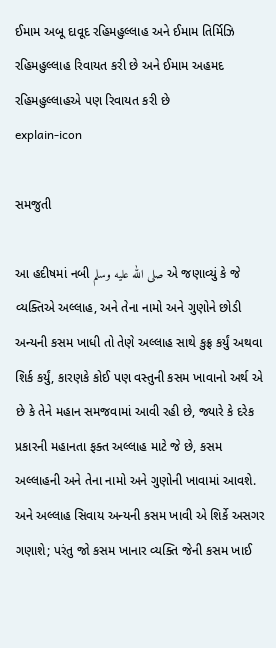ઈમામ અબૂ દાવૂદ રહિમહુલ્લાહ અને ઈમામ તિર્મિઝિ રહિમહુલ્લાહ રિવાયત કરી છે અને ઈમામ અહમદ રહિમહુલ્લાહએ પણ રિવાયત કરી છે
explain-icon

સમજુતી

આ હદીષમાં નબી صلى الله عليه وسلم એ જણાવ્યું કે જે વ્યક્તિએ અલ્લાહ, અને તેના નામો અને ગુણોને છોડી અન્યની કસમ ખાધી તો તેણે અલ્લાહ સાથે કુફ્ર કર્યું અથવા શિર્ક કર્યું, કારણકે કોઈ પણ વસ્તુની કસમ ખાવાનો અર્થ એ છે કે તેને મહાન સમજવામાં આવી રહી છે, જ્યારે કે દરેક પ્રકારની મહાનતા ફક્ત અલ્લાહ માટે જે છે, કસમ અલ્લાહની અને તેના નામો અને ગુણોની ખાવામાં આવશે. અને અલ્લાહ સિવાય અન્યની કસમ ખાવી એ શિર્કે અસગર ગણાશે; પરંતુ જો કસમ ખાનાર વ્યક્તિ જેની કસમ ખાઈ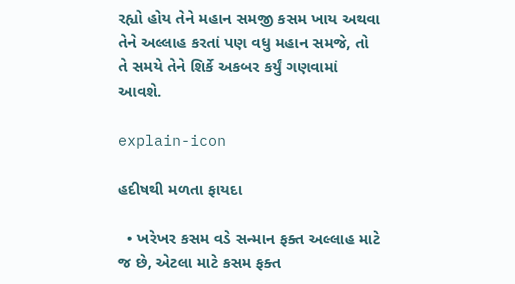રહ્યો હોય તેને મહાન સમજી કસમ ખાય અથવા તેને અલ્લાહ કરતાં પણ વધુ મહાન સમજે, તો તે સમયે તેને શિર્કે અકબર કર્યું ગણવામાં આવશે.

explain-icon

હદીષથી મળતા ફાયદા

  • ખરેખર કસમ વડે સન્માન ફક્ત અલ્લાહ માટે જ છે, એટલા માટે કસમ ફક્ત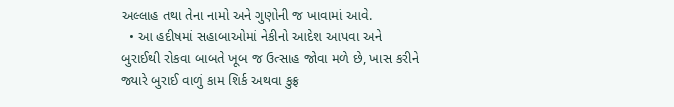અલ્લાહ તથા તેના નામો અને ગુણોની જ ખાવામાં આવે.
  • આ હદીષમાં સહાબાઓમાં નેકીનો આદેશ આપવા અને બુરાઈથી રોકવા બાબતે ખૂબ જ ઉત્સાહ જોવા મળે છે, ખાસ કરીને જ્યારે બુરાઈ વાળું કામ શિર્ક અથવા કુફ્ર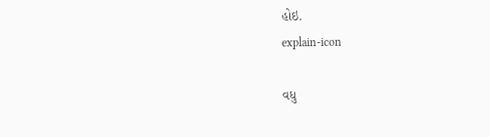હોઇ.
explain-icon

વધુ